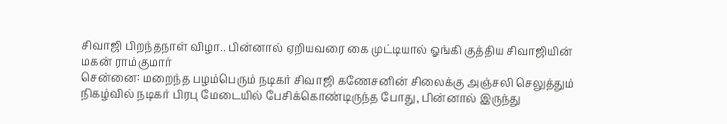சிவாஜி பிறந்தநாள் விழா.. பின்னால் ஏறியவரை கை முட்டியால் ஓங்கி குத்திய சிவாஜியின் மகன் ராம்குமார்
சென்னை: மறைந்த பழம்பெரும் நடிகர் சிவாஜி கணேசனின் சிலைக்கு அஞ்சலி செலுத்தும் நிகழ்வில் நடிகர் பிரபு மேடையில் பேசிக்கொண்டிருந்த போது, பின்னால் இருந்து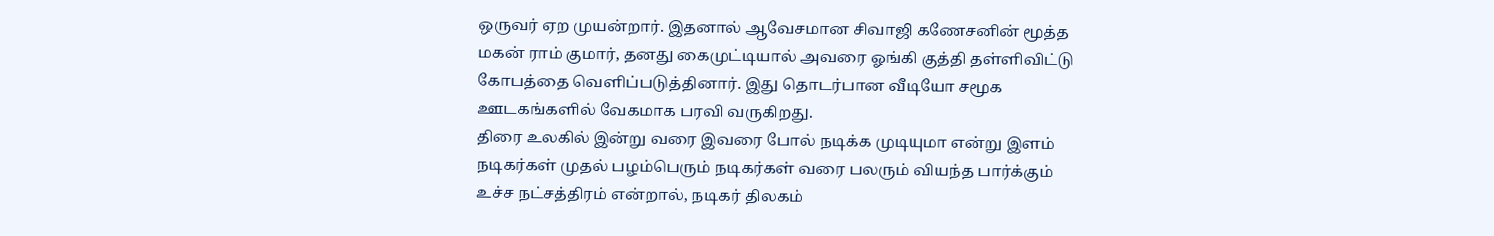ஒருவர் ஏற முயன்றார். இதனால் ஆவேசமான சிவாஜி கணேசனின் மூத்த மகன் ராம் குமார், தனது கைமுட்டியால் அவரை ஓங்கி குத்தி தள்ளிவிட்டு கோபத்தை வெளிப்படுத்தினார். இது தொடர்பான வீடியோ சமூக ஊடகங்களில் வேகமாக பரவி வருகிறது.
திரை உலகில் இன்று வரை இவரை போல் நடிக்க முடியுமா என்று இளம் நடிகர்கள் முதல் பழம்பெரும் நடிகர்கள் வரை பலரும் வியந்த பார்க்கும் உச்ச நட்சத்திரம் என்றால், நடிகர் திலகம்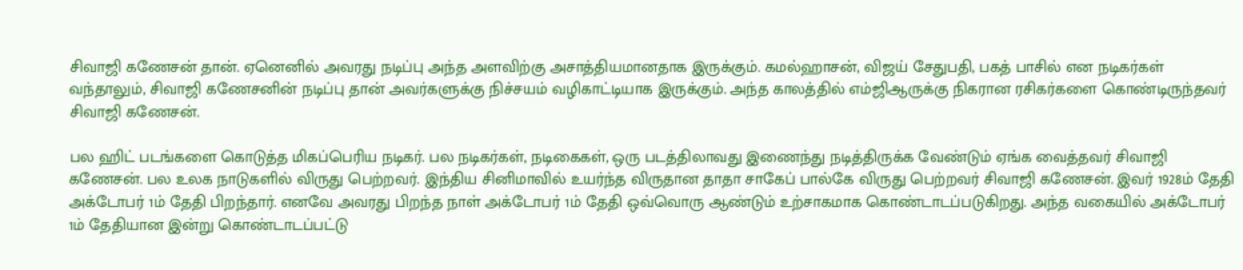சிவாஜி கணேசன் தான். ஏனெனில் அவரது நடிப்பு அந்த அளவிற்கு அசாத்தியமானதாக இருக்கும். கமல்ஹாசன், விஜய் சேதுபதி, பகத் பாசில் என நடிகர்கள் வந்தாலும், சிவாஜி கணேசனின் நடிப்பு தான் அவர்களுக்கு நிச்சயம் வழிகாட்டியாக இருக்கும். அந்த காலத்தில் எம்ஜிஆருக்கு நிகரான ரசிகர்களை கொண்டிருந்தவர் சிவாஜி கணேசன்.

பல ஹிட் படங்களை கொடுத்த மிகப்பெரிய நடிகர். பல நடிகர்கள், நடிகைகள், ஒரு படத்திலாவது இணைந்து நடித்திருக்க வேண்டும் ஏங்க வைத்தவர் சிவாஜி கணேசன். பல உலக நாடுகளில் விருது பெற்றவர். இந்திய சினிமாவில் உயர்ந்த விருதான தாதா சாகேப் பால்கே விருது பெற்றவர் சிவாஜி கணேசன். இவர் 1928ம் தேதி அக்டோபர் 1ம் தேதி பிறந்தார். எனவே அவரது பிறந்த நாள் அக்டோபர் 1ம் தேதி ஒவ்வொரு ஆண்டும் உற்சாகமாக கொண்டாடப்படுகிறது. அந்த வகையில் அக்டோபர் 1ம் தேதியான இன்று கொண்டாடப்பட்டு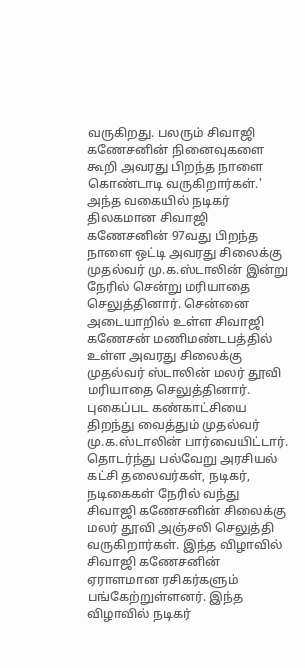வருகிறது. பலரும் சிவாஜி கணேசனின் நினைவுகளை கூறி அவரது பிறந்த நாளை கொண்டாடி வருகிறார்கள்.'
அந்த வகையில் நடிகர் திலகமான சிவாஜி கணேசனின் 97வது பிறந்த நாளை ஒட்டி அவரது சிலைக்கு முதல்வர் மு.க.ஸ்டாலின் இன்று நேரில் சென்று மரியாதை செலுத்தினார். சென்னை அடையாறில் உள்ள சிவாஜி கணேசன் மணிமண்டபத்தில் உள்ள அவரது சிலைக்கு முதல்வர் ஸ்டாலின் மலர் தூவி மரியாதை செலுத்தினார். புகைப்பட கண்காட்சியை திறந்து வைத்தும் முதல்வர் மு.க.ஸ்டாலின் பார்வையிட்டார்.
தொடர்ந்து பல்வேறு அரசியல் கட்சி தலைவர்கள், நடிகர், நடிகைகள் நேரில் வந்து சிவாஜி கணேசனின் சிலைக்கு மலர் தூவி அஞ்சலி செலுத்தி வருகிறார்கள். இந்த விழாவில் சிவாஜி கணேசனின் ஏராளமான ரசிகர்களும் பங்கேற்றுள்ளனர். இந்த விழாவில் நடிகர்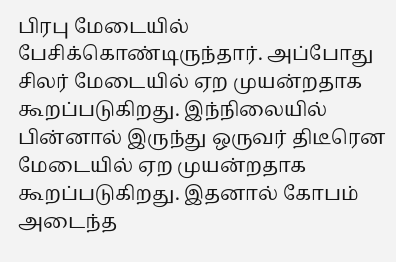பிரபு மேடையில் பேசிக்கொண்டிருந்தார். அப்போது சிலர் மேடையில் ஏற முயன்றதாக கூறப்படுகிறது. இந்நிலையில் பின்னால் இருந்து ஒருவர் திடீரென மேடையில் ஏற முயன்றதாக கூறப்படுகிறது. இதனால் கோபம் அடைந்த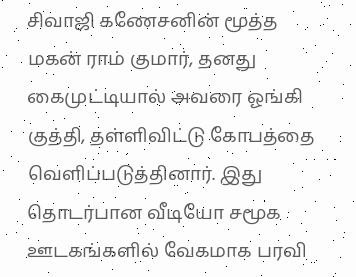சிவாஜி கணேசனின் மூத்த மகன் ராம் குமார், தனது கைமுட்டியால் அவரை ஓங்கி குத்தி, தள்ளிவிட்டு கோபத்தை வெளிப்படுத்தினார். இது தொடர்பான வீடியோ சமூக ஊடகங்களில் வேகமாக பரவி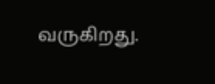வருகிறது.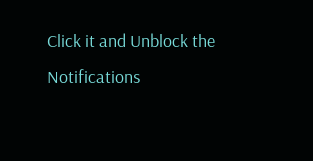Click it and Unblock the Notifications